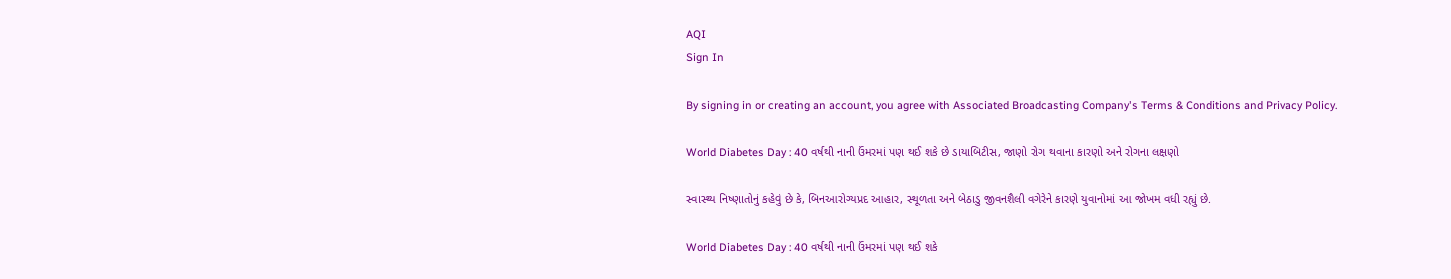AQI
Sign In

By signing in or creating an account, you agree with Associated Broadcasting Company's Terms & Conditions and Privacy Policy.

World Diabetes Day : 40 વર્ષથી નાની ઉંમરમાં પણ થઈ શકે છે ડાયાબિટીસ, જાણો રોગ થવાના કારણો અને રોગના લક્ષણો

સ્વાસ્થ્ય નિષ્ણાતોનું કહેવું છે કે, બિનઆરોગ્યપ્રદ આહાર, સ્થૂળતા અને બેઠાડુ જીવનશૈલી વગેરેને કારણે યુવાનોમાં આ જોખમ વધી રહ્યું છે.

World Diabetes Day : 40 વર્ષથી નાની ઉંમરમાં પણ થઈ શકે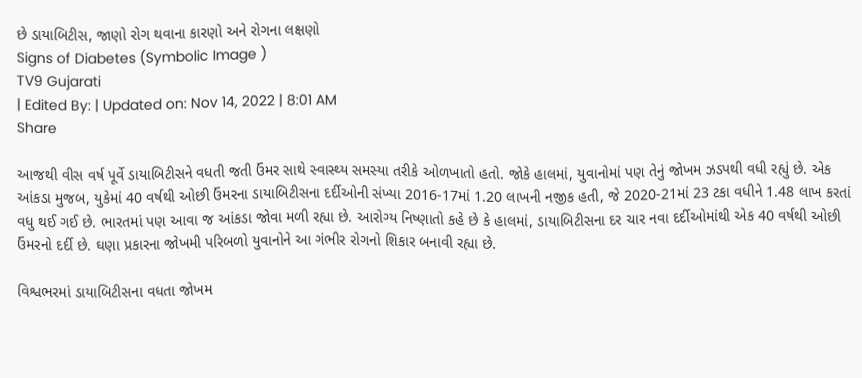છે ડાયાબિટીસ, જાણો રોગ થવાના કારણો અને રોગના લક્ષણો
Signs of Diabetes (Symbolic Image )
TV9 Gujarati
| Edited By: | Updated on: Nov 14, 2022 | 8:01 AM
Share

આજથી વીસ વર્ષ પૂર્વે ડાયાબિટીસને વધતી જતી ઉંમર સાથે સ્વાસ્થ્ય સમસ્યા તરીકે ઓળખાતો હતો. જોકે હાલમાં, યુવાનોમાં પણ તેનું જોખમ ઝડપથી વધી રહ્યું છે. એક આંકડા મુજબ, યુકેમાં 40 વર્ષથી ઓછી ઉંમરના ડાયાબિટીસના દર્દીઓની સંખ્યા 2016-17માં 1.20 લાખની નજીક હતી, જે 2020-21માં 23 ટકા વધીને 1.48 લાખ કરતાં વધુ થઈ ગઈ છે. ભારતમાં પણ આવા જ આંકડા જોવા મળી રહ્યા છે. આરોગ્ય નિષ્ણાતો કહે છે કે હાલમાં, ડાયાબિટીસના દર ચાર નવા દર્દીઓમાંથી એક 40 વર્ષથી ઓછી ઉંમરનો દર્દી છે. ઘણા પ્રકારના જોખમી પરિબળો યુવાનોને આ ગંભીર રોગનો શિકાર બનાવી રહ્યા છે.

વિશ્વભરમાં ડાયાબિટીસના વધતા જોખમ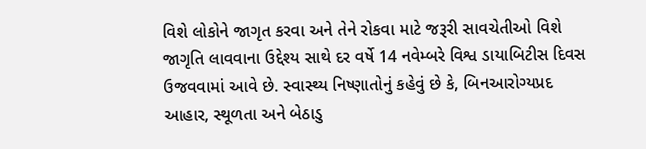વિશે લોકોને જાગૃત કરવા અને તેને રોકવા માટે જરૂરી સાવચેતીઓ વિશે જાગૃતિ લાવવાના ઉદ્દેશ્ય સાથે દર વર્ષે 14 નવેમ્બરે વિશ્વ ડાયાબિટીસ દિવસ ઉજવવામાં આવે છે. સ્વાસ્થ્ય નિષ્ણાતોનું કહેવું છે કે, બિનઆરોગ્યપ્રદ આહાર, સ્થૂળતા અને બેઠાડુ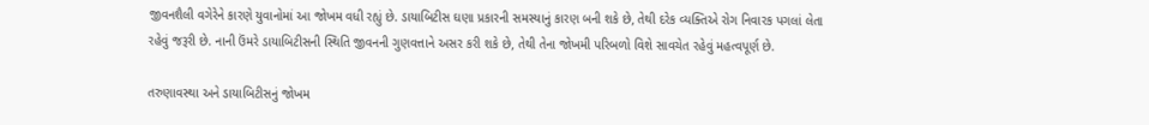જીવનશૈલી વગેરેને કારણે યુવાનોમાં આ જોખમ વધી રહ્યું છે. ડાયાબિટીસ ઘણા પ્રકારની સમસ્યાનું કારણ બની શકે છે, તેથી દરેક વ્યક્તિએ રોગ નિવારક પગલાં લેતા રહેવું જરૂરી છે. નાની ઉંમરે ડાયાબિટીસની સ્થિતિ જીવનની ગુણવત્તાને અસર કરી શકે છે, તેથી તેના જોખમી પરિબળો વિશે સાવચેત રહેવું મહત્વપૂર્ણ છે.

તરુણાવસ્થા અને ડાયાબિટીસનું જોખમ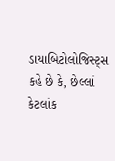ડાયાબિટોલોજિસ્ટ્સ કહે છે કે, છેલ્લાં કેટલાંક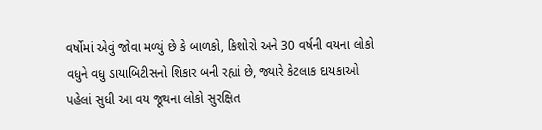વર્ષોમાં એવું જોવા મળ્યું છે કે બાળકો, કિશોરો અને 30 વર્ષની વયના લોકો વધુને વધુ ડાયાબિટીસનો શિકાર બની રહ્યાં છે, જ્યારે કેટલાક દાયકાઓ પહેલાં સુધી આ વય જૂથના લોકો સુરક્ષિત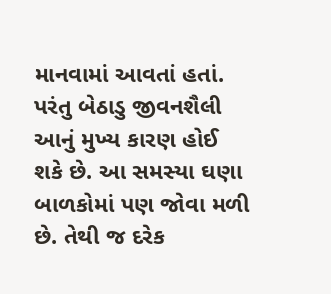માનવામાં આવતાં હતાં. પરંતુ બેઠાડુ જીવનશૈલી આનું મુખ્ય કારણ હોઈ શકે છે. આ સમસ્યા ઘણા બાળકોમાં પણ જોવા મળી છે. તેથી જ દરેક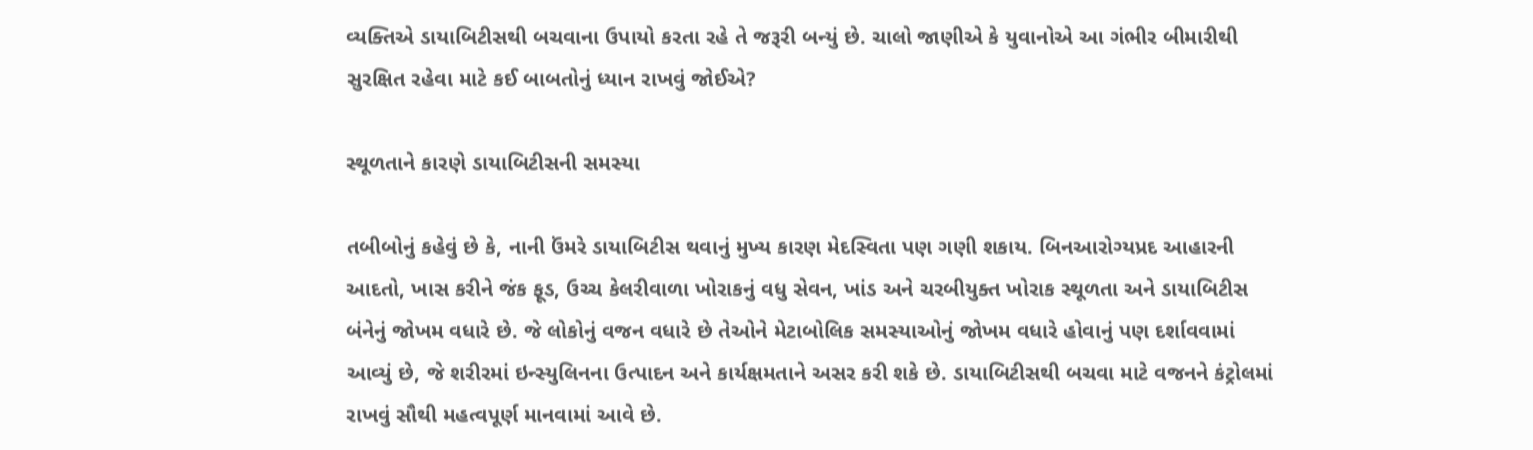વ્યક્તિએ ડાયાબિટીસથી બચવાના ઉપાયો કરતા રહે તે જરૂરી બન્યું છે. ચાલો જાણીએ કે યુવાનોએ આ ગંભીર બીમારીથી સુરક્ષિત રહેવા માટે કઈ બાબતોનું ધ્યાન રાખવું જોઈએ?

સ્થૂળતાને કારણે ડાયાબિટીસની સમસ્યા

તબીબોનું કહેવું છે કે, નાની ઉંમરે ડાયાબિટીસ થવાનું મુખ્ય કારણ મેદસ્વિતા પણ ગણી શકાય. બિનઆરોગ્યપ્રદ આહારની આદતો, ખાસ કરીને જંક ફૂડ, ઉચ્ચ કેલરીવાળા ખોરાકનું વધુ સેવન, ખાંડ અને ચરબીયુક્ત ખોરાક સ્થૂળતા અને ડાયાબિટીસ બંનેનું જોખમ વધારે છે. જે લોકોનું વજન વધારે છે તેઓને મેટાબોલિક સમસ્યાઓનું જોખમ વધારે હોવાનું પણ દર્શાવવામાં આવ્યું છે, જે શરીરમાં ઇન્સ્યુલિનના ઉત્પાદન અને કાર્યક્ષમતાને અસર કરી શકે છે. ડાયાબિટીસથી બચવા માટે વજનને કંટ્રોલમાં રાખવું સૌથી મહત્વપૂર્ણ માનવામાં આવે છે.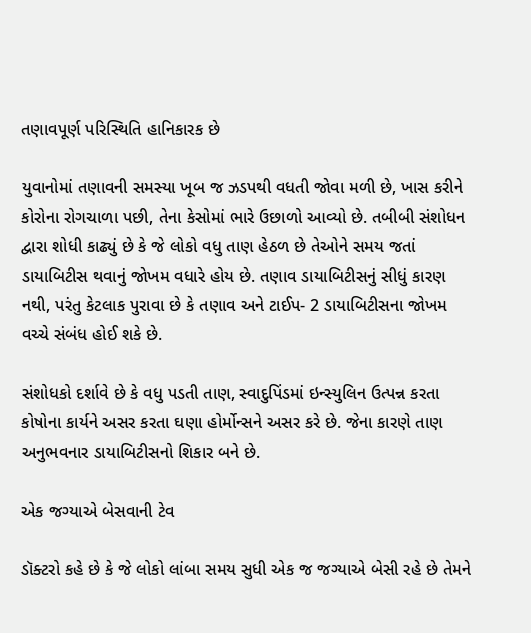તણાવપૂર્ણ પરિસ્થિતિ હાનિકારક છે

યુવાનોમાં તણાવની સમસ્યા ખૂબ જ ઝડપથી વધતી જોવા મળી છે, ખાસ કરીને કોરોના રોગચાળા પછી, તેના કેસોમાં ભારે ઉછાળો આવ્યો છે. તબીબી સંશોધન દ્વારા શોધી કાઢ્યું છે કે જે લોકો વધુ તાણ હેઠળ છે તેઓને સમય જતાં ડાયાબિટીસ થવાનું જોખમ વધારે હોય છે. તણાવ ડાયાબિટીસનું સીધું કારણ નથી, પરંતુ કેટલાક પુરાવા છે કે તણાવ અને ટાઈપ- 2 ડાયાબિટીસના જોખમ વચ્ચે સંબંધ હોઈ શકે છે.

સંશોધકો દર્શાવે છે કે વધુ પડતી તાણ, સ્વાદુપિંડમાં ઇન્સ્યુલિન ઉત્પન્ન કરતા કોષોના કાર્યને અસર કરતા ઘણા હોર્મોન્સને અસર કરે છે. જેના કારણે તાણ અનુભવનાર ડાયાબિટીસનો શિકાર બને છે.

એક જગ્યાએ બેસવાની ટેવ

ડૉક્ટરો કહે છે કે જે લોકો લાંબા સમય સુધી એક જ જગ્યાએ બેસી રહે છે તેમને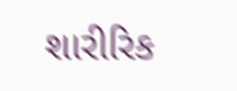શારીરિક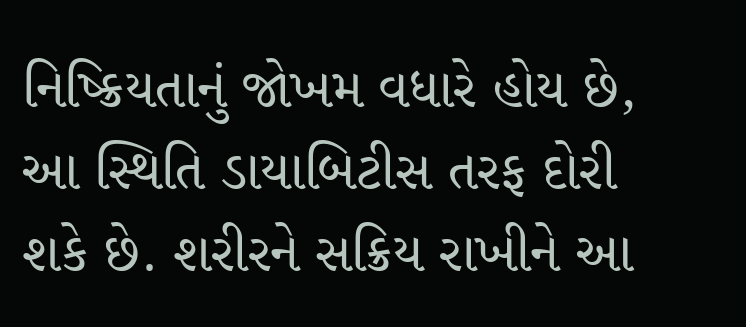નિષ્ક્રિયતાનું જોખમ વધારે હોય છે, આ સ્થિતિ ડાયાબિટીસ તરફ દોરી શકે છે. શરીરને સક્રિય રાખીને આ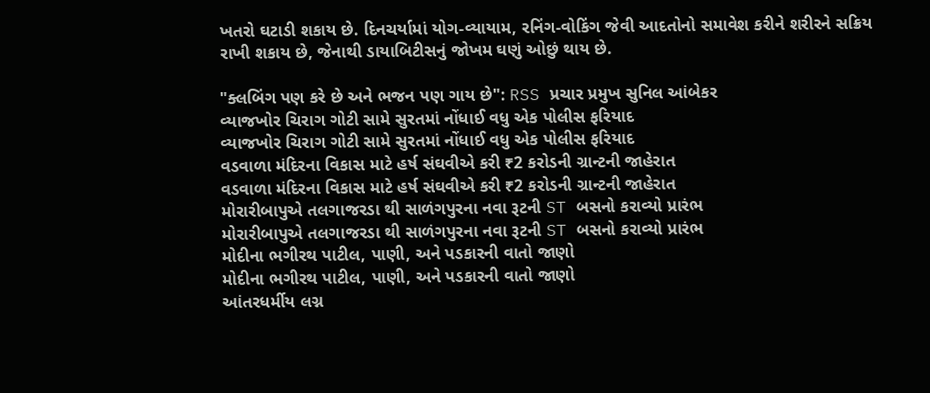ખતરો ઘટાડી શકાય છે. દિનચર્યામાં યોગ-વ્યાયામ, રનિંગ-વોકિંગ જેવી આદતોનો સમાવેશ કરીને શરીરને સક્રિય રાખી શકાય છે, જેનાથી ડાયાબિટીસનું જોખમ ઘણું ઓછું થાય છે.

"ક્લબિંગ પણ કરે છે અને ભજન પણ ગાય છે": RSS પ્રચાર પ્રમુખ સુનિલ આંબેકર
વ્યાજખોર ચિરાગ ગોટી સામે સુરતમાં નોંધાઈ વધુ એક પોલીસ ફરિયાદ
વ્યાજખોર ચિરાગ ગોટી સામે સુરતમાં નોંધાઈ વધુ એક પોલીસ ફરિયાદ
વડવાળા મંદિરના વિકાસ માટે હર્ષ સંઘવીએ કરી ₹2 કરોડની ગ્રાન્ટની જાહેરાત
વડવાળા મંદિરના વિકાસ માટે હર્ષ સંઘવીએ કરી ₹2 કરોડની ગ્રાન્ટની જાહેરાત
મોરારીબાપુએ તલગાજરડા થી સાળંગપુરના નવા રૂટની ST બસનો કરાવ્યો પ્રારંભ
મોરારીબાપુએ તલગાજરડા થી સાળંગપુરના નવા રૂટની ST બસનો કરાવ્યો પ્રારંભ
મોદીના ભગીરથ પાટીલ, પાણી, અને પડકારની વાતો જાણો
મોદીના ભગીરથ પાટીલ, પાણી, અને પડકારની વાતો જાણો
આંતરધર્મીય લગ્ન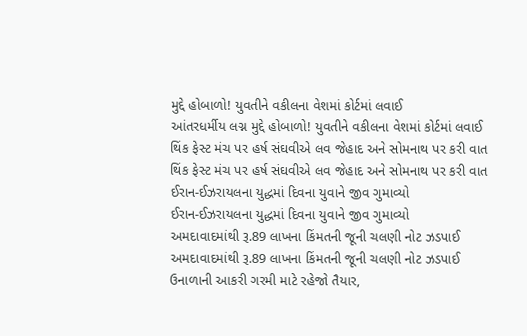મુદ્દે હોબાળો! યુવતીને વકીલના વેશમાં કોર્ટમાં લવાઈ
આંતરધર્મીય લગ્ન મુદ્દે હોબાળો! યુવતીને વકીલના વેશમાં કોર્ટમાં લવાઈ
થિંક ફેસ્ટ મંચ પર હર્ષ સંઘવીએ લવ જેહાદ અને સોમનાથ પર કરી વાત
થિંક ફેસ્ટ મંચ પર હર્ષ સંઘવીએ લવ જેહાદ અને સોમનાથ પર કરી વાત
ઈરાન-ઈઝરાયલના યુદ્ધમાં દિવના યુવાને જીવ ગુમાવ્યો
ઈરાન-ઈઝરાયલના યુદ્ધમાં દિવના યુવાને જીવ ગુમાવ્યો
અમદાવાદમાંથી રૂ.89 લાખના કિંમતની જૂની ચલણી નોટ ઝડપાઈ
અમદાવાદમાંથી રૂ.89 લાખના કિંમતની જૂની ચલણી નોટ ઝડપાઈ
ઉનાળાની આકરી ગરમી માટે રહેજો તૈયાર,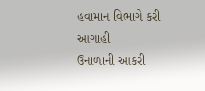હવામાન વિભાગે કરી આગાહી
ઉનાળાની આકરી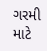ગરમી માટે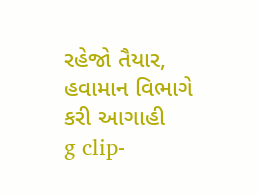રહેજો તૈયાર, હવામાન વિભાગે કરી આગાહી
g clip-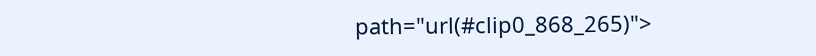path="url(#clip0_868_265)">